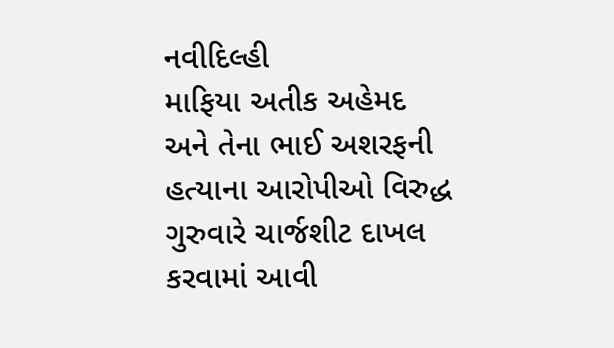નવીદિલ્હી
માફિયા અતીક અહેમદ અને તેના ભાઈ અશરફની હત્યાના આરોપીઓ વિરુદ્ધ ગુરુવારે ચાર્જશીટ દાખલ કરવામાં આવી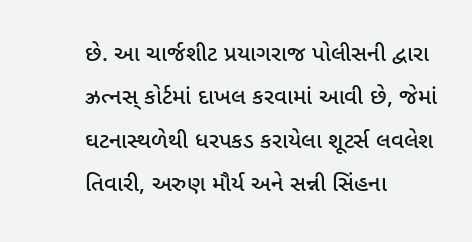છે. આ ચાર્જશીટ પ્રયાગરાજ પોલીસની દ્વારા ઝ્રત્નસ્ કોર્ટમાં દાખલ કરવામાં આવી છે, જેમાં ઘટનાસ્થળેથી ધરપકડ કરાયેલા શૂટર્સ લવલેશ તિવારી, અરુણ મૌર્ય અને સન્ની સિંહના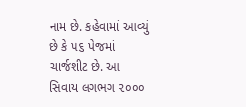નામ છે. કહેવામાં આવ્યું છે કે ૫૬ પેજમાં ચાર્જશીટ છે. આ સિવાય લગભગ ૨૦૦૦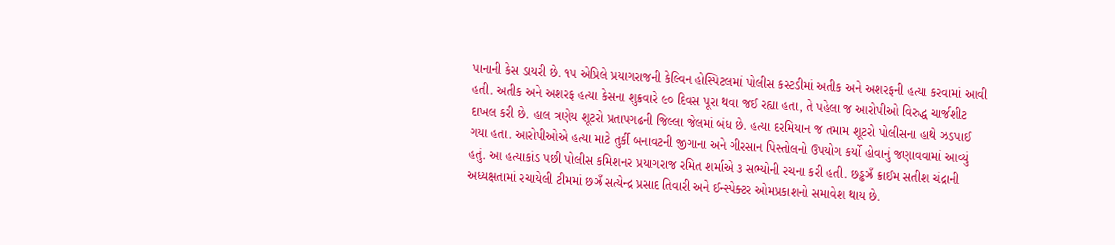પાનાની કેસ ડાયરી છે. ૧૫ એપ્રિલે પ્રયાગરાજની કેલ્વિન હોસ્પિટલમાં પોલીસ કસ્ટડીમાં અતીક અને અશરફની હત્યા કરવામાં આવી હતી. અતીક અને અશરફ હત્યા કેસના શુક્રવારે ૯૦ દિવસ પૂરા થવા જઈ રહ્યા હતા, તે પહેલા જ આરોપીઓ વિરુદ્ધ ચાર્જશીટ દાખલ કરી છે. હાલ ત્રણેય શૂટરો પ્રતાપગઢની જિલ્લા જેલમાં બંધ છે. હત્યા દરમિયાન જ તમામ શૂટરો પોલીસના હાથે ઝડપાઈ ગયા હતા. આરોપીઓએ હત્યા માટે તુર્કી બનાવટની જીગાના અને ગીરસાન પિસ્તોલનો ઉપયોગ કર્યો હોવાનું જણાવવામાં આવ્યું હતું. આ હત્યાકાંડ પછી પોલીસ કમિશનર પ્રયાગરાજ રમિત શર્માએ ૩ સભ્યોની રચના કરી હતી. છડ્ઢઝ્રઁ ક્રાઈમ સતીશ ચંદ્રાની અધ્યક્ષતામાં રચાયેલી ટીમમાં છઝ્રઁ સત્યેન્દ્ર પ્રસાદ તિવારી અને ઈન્સ્પેક્ટર ઓમપ્રકાશનો સમાવેશ થાય છે.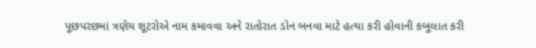પૂછપરછમાં ત્રણેય શૂટરોએ નામ કમાવવા અને રાતોરાત ડોન બનવા માટે હત્યા કરી હોવાની કબૂલાત કરી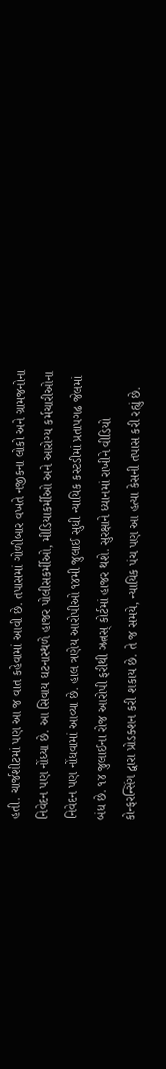હતી. ચાર્જશીટમાં પણ આ જ વાત કહેવામાં આવી છે. તપાસમાં ગોળીબાર વખતે નજીકના લોકો અને ગ્રામજનોના નિવેદન પણ નોંધ્યા છે. આ સિવાય ઘટનાસ્થળે હાજર પોલીસકર્મીઓ, મીડિયાકર્મીઓ અને આરોગ્ય કર્મચારીઓના નિવેદન પણ નોંધવામાં આવ્યા છે. હાલ ત્રણેય આરોપીઓ ૧૪મી જુલાઈ સુધી ન્યાયિક કસ્ટડીમાં પ્રતાપગઢ જેલમાં બંધ છે. ૧૪ જુલાઈના રોજ આરોપી ફરીથી ઝ્રત્નસ્ કોર્ટમાં હાજર થશે. સુરક્ષાને ધ્યાનમાં રાખીને વીડિયો કોન્ફરન્સિંગ દ્વારા પ્રોડક્શન કરી શકાય છે. તે જ સમયે, ન્યાયિક પંચ પણ આ હત્યા કેસની તપાસ કરી રહ્યું છે.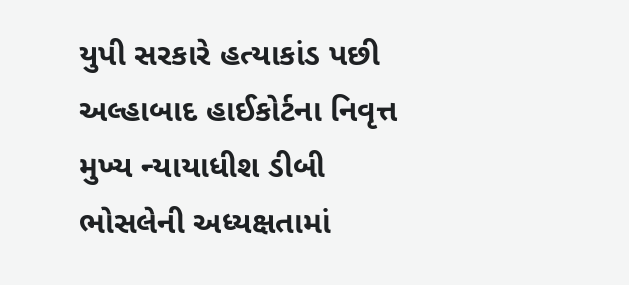યુપી સરકારે હત્યાકાંડ પછી અલ્હાબાદ હાઈકોર્ટના નિવૃત્ત મુખ્ય ન્યાયાધીશ ડીબી ભોસલેની અધ્યક્ષતામાં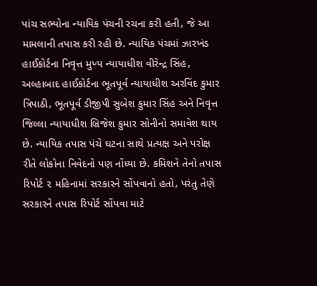પાંચ સભ્યોના ન્યાયિક પંચની રચના કરી હતી, જે આ મામલાની તપાસ કરી રહી છે. ન્યાયિક પંચમાં ઝારખંડ હાઈકોર્ટના નિવૃત્ત મુખ્ય ન્યાયાધીશ વીરેન્દ્ર સિંહ, અલ્હાબાદ હાઈકોર્ટના ભૂતપૂર્વ ન્યાયાધીશ અરવિંદ કુમાર ત્રિપાઠી, ભૂતપૂર્વ ડીજીપી સુબેશ કુમાર સિંહ અને નિવૃત્ત જિલ્લા ન્યાયાધીશ બ્રિજેશ કુમાર સોનીનો સમાવેશ થાય છે. ન્યાયિક તપાસ પંચે ઘટના સાથે પ્રત્યક્ષ અને પરોક્ષ રીતે લોકોના નિવેદનો પણ નોંધ્યા છે. કમિશને તેનો તપાસ રિપોર્ટ ૨ મહિનામાં સરકારને સોંપવાનો હતો, પરંતુ તેણે સરકારને તપાસ રિપોર્ટ સોંપવા માટે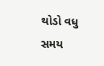થોડો વધુ સમય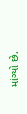માંગ્યો છે.